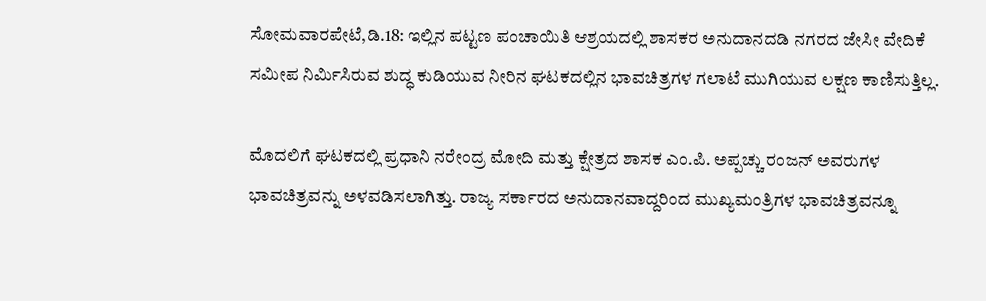ಸೋಮವಾರಪೇಟೆ,ಡಿ.18: ಇಲ್ಲಿನ ಪಟ್ಟಣ ಪಂಚಾಯಿತಿ ಆಶ್ರಯದಲ್ಲಿ ಶಾಸಕರ ಅನುದಾನದಡಿ ನಗರದ ಜೇಸೀ ವೇದಿಕೆ ಸಮೀಪ ನಿರ್ಮಿಸಿರುವ ಶುದ್ಧ ಕುಡಿಯುವ ನೀರಿನ ಘಟಕದಲ್ಲಿನ ಭಾವಚಿತ್ರಗಳ ಗಲಾಟೆ ಮುಗಿಯುವ ಲಕ್ಷಣ ಕಾಣಿಸುತ್ತಿಲ್ಲ.

ಮೊದಲಿಗೆ ಘಟಕದಲ್ಲಿ ಪ್ರಧಾನಿ ನರೇಂದ್ರ ಮೋದಿ ಮತ್ತು ಕ್ಷೇತ್ರದ ಶಾಸಕ ಎಂ.ಪಿ. ಅಪ್ಪಚ್ಚು ರಂಜನ್ ಅವರುಗಳ ಭಾವಚಿತ್ರವನ್ನು ಅಳವಡಿಸಲಾಗಿತ್ತು. ರಾಜ್ಯ ಸರ್ಕಾರದ ಅನುದಾನವಾದ್ದರಿಂದ ಮುಖ್ಯಮಂತ್ರಿಗಳ ಭಾವಚಿತ್ರವನ್ನೂ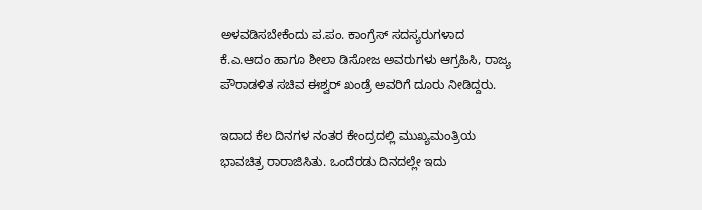ಅಳವಡಿಸಬೇಕೆಂದು ಪ.ಪಂ. ಕಾಂಗ್ರೆಸ್ ಸದಸ್ಯರುಗಳಾದ ಕೆ.ಎ.ಆದಂ ಹಾಗೂ ಶೀಲಾ ಡಿಸೋಜ ಅವರುಗಳು ಆಗ್ರಹಿಸಿ, ರಾಜ್ಯ ಪೌರಾಡಳಿತ ಸಚಿವ ಈಶ್ವರ್ ಖಂಡ್ರೆ ಅವರಿಗೆ ದೂರು ನೀಡಿದ್ದರು.

ಇದಾದ ಕೆಲ ದಿನಗಳ ನಂತರ ಕೇಂದ್ರದಲ್ಲಿ ಮುಖ್ಯಮಂತ್ರಿಯ ಭಾವಚಿತ್ರ ರಾರಾಜಿಸಿತು. ಒಂದೆರಡು ದಿನದಲ್ಲೇ ಇದು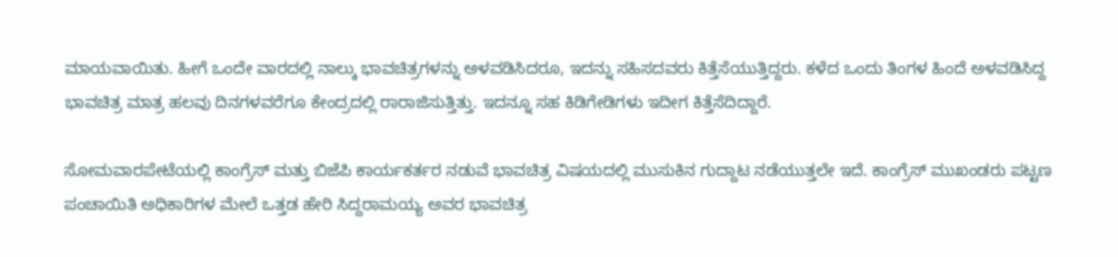ಮಾಯವಾಯಿತು. ಹೀಗೆ ಒಂದೇ ವಾರದಲ್ಲಿ ನಾಲ್ಕು ಭಾವಚಿತ್ರಗಳನ್ನು ಅಳವಡಿಸಿದರೂ, ಇದನ್ನು ಸಹಿಸದವರು ಕಿತ್ತೆಸೆಯುತ್ತಿದ್ದರು. ಕಳೆದ ಒಂದು ತಿಂಗಳ ಹಿಂದೆ ಅಳವಡಿಸಿದ್ದ ಭಾವಚಿತ್ರ ಮಾತ್ರ ಹಲವು ದಿನಗಳವರೆಗೂ ಕೇಂದ್ರದಲ್ಲಿ ರಾರಾಜಿಸುತ್ತಿತ್ತು. ಇದನ್ನೂ ಸಹ ಕಿಡಿಗೇಡಿಗಳು ಇದೀಗ ಕಿತ್ತೆಸೆದಿದ್ದಾರೆ.

ಸೋಮವಾರಪೇಟೆಯಲ್ಲಿ ಕಾಂಗ್ರೆಸ್ ಮತ್ತು ಬಿಜೆಪಿ ಕಾರ್ಯಕರ್ತರ ನಡುವೆ ಭಾವಚಿತ್ರ ವಿಷಯದಲ್ಲಿ ಮುಸುಕಿನ ಗುದ್ದಾಟ ನಡೆಯುತ್ತಲೇ ಇದೆ. ಕಾಂಗ್ರೆಸ್ ಮುಖಂಡರು ಪಟ್ಟಣ ಪಂಚಾಯಿತಿ ಅಧಿಕಾರಿಗಳ ಮೇಲೆ ಒತ್ತಡ ಹೇರಿ ಸಿದ್ದರಾಮಯ್ಯ ಅವರ ಭಾವಚಿತ್ರ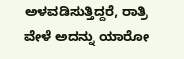ಅಳವಡಿಸುತ್ತಿದ್ದರೆ, ರಾತ್ರಿ ವೇಳೆ ಅದನ್ನು ಯಾರೋ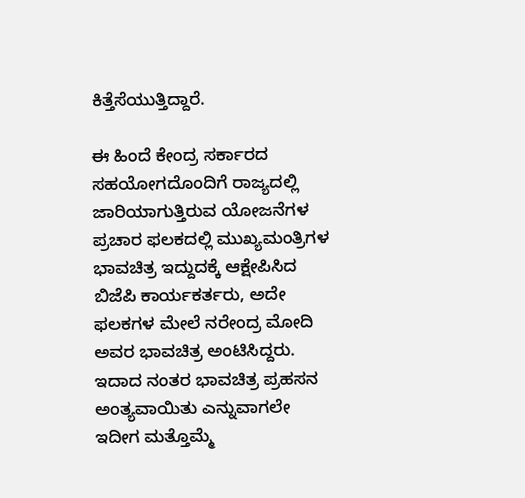ಕಿತ್ತೆಸೆಯುತ್ತಿದ್ದಾರೆ.

ಈ ಹಿಂದೆ ಕೇಂದ್ರ ಸರ್ಕಾರದ ಸಹಯೋಗದೊಂದಿಗೆ ರಾಜ್ಯದಲ್ಲಿ ಜಾರಿಯಾಗುತ್ತಿರುವ ಯೋಜನೆಗಳ ಪ್ರಚಾರ ಫಲಕದಲ್ಲಿ ಮುಖ್ಯಮಂತ್ರಿಗಳ ಭಾವಚಿತ್ರ ಇದ್ದುದಕ್ಕೆ ಆಕ್ಷೇಪಿಸಿದ ಬಿಜೆಪಿ ಕಾರ್ಯಕರ್ತರು, ಅದೇ ಫಲಕಗಳ ಮೇಲೆ ನರೇಂದ್ರ ಮೋದಿ ಅವರ ಭಾವಚಿತ್ರ ಅಂಟಿಸಿದ್ದರು. ಇದಾದ ನಂತರ ಭಾವಚಿತ್ರ ಪ್ರಹಸನ ಅಂತ್ಯವಾಯಿತು ಎನ್ನುವಾಗಲೇ ಇದೀಗ ಮತ್ತೊಮ್ಮೆ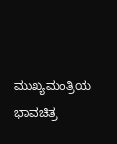ಮುಖ್ಯಮಂತ್ರಿಯ ಭಾವಚಿತ್ರ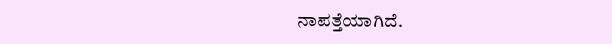ನಾಪತ್ತೆಯಾಗಿದೆ.